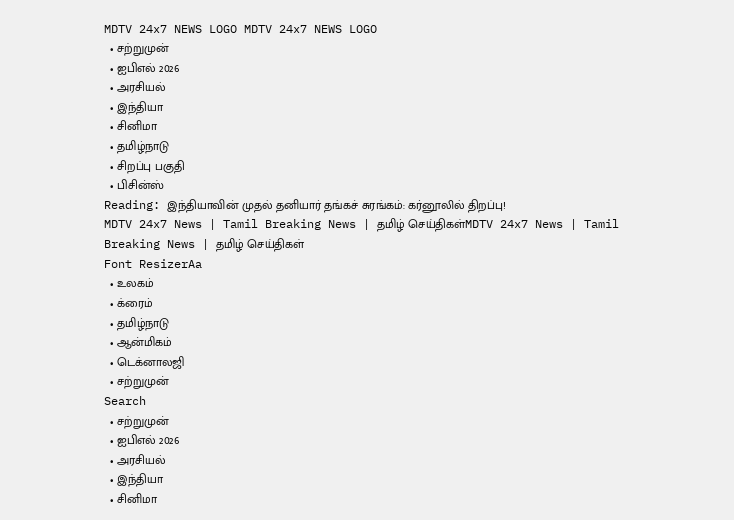MDTV 24x7 NEWS LOGO MDTV 24x7 NEWS LOGO
  • சற்றுமுன்
  • ஐபிஎல் 2026
  • அரசியல்
  • இந்தியா
  • சினிமா
  • தமிழ்நாடு
  • சிறப்பு பகுதி
  • பிசின்ஸ்
Reading: இந்தியாவின் முதல் தனியார் தங்கச் சுரங்கம்: கர்னூலில் திறப்பு!
MDTV 24x7 News | Tamil Breaking News | தமிழ் செய்திகள்MDTV 24x7 News | Tamil Breaking News | தமிழ் செய்திகள்
Font ResizerAa
  • உலகம்
  • க்ரைம்
  • தமிழ்நாடு
  • ஆன்மிகம்
  • டெக்னாலஜி
  • சற்றுமுன்
Search
  • சற்றுமுன்
  • ஐபிஎல் 2026
  • அரசியல்
  • இந்தியா
  • சினிமா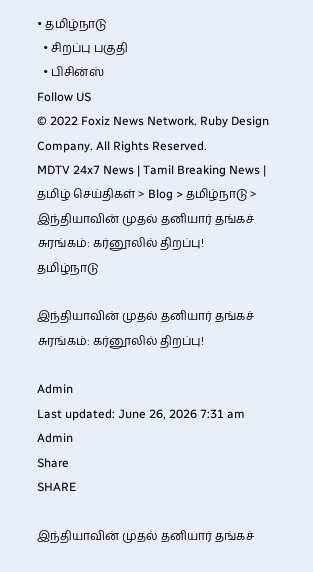• தமிழ்நாடு
  • சிறப்பு பகுதி
  • பிசின்ஸ்
Follow US
© 2022 Foxiz News Network. Ruby Design Company. All Rights Reserved.
MDTV 24x7 News | Tamil Breaking News | தமிழ் செய்திகள் > Blog > தமிழ்நாடு > இந்தியாவின் முதல் தனியார் தங்கச் சுரங்கம்: கர்னூலில் திறப்பு!
தமிழ்நாடு

இந்தியாவின் முதல் தனியார் தங்கச் சுரங்கம்: கர்னூலில் திறப்பு!

Admin
Last updated: June 26, 2026 7:31 am
Admin
Share
SHARE

இந்தியாவின் முதல் தனியார் தங்கச்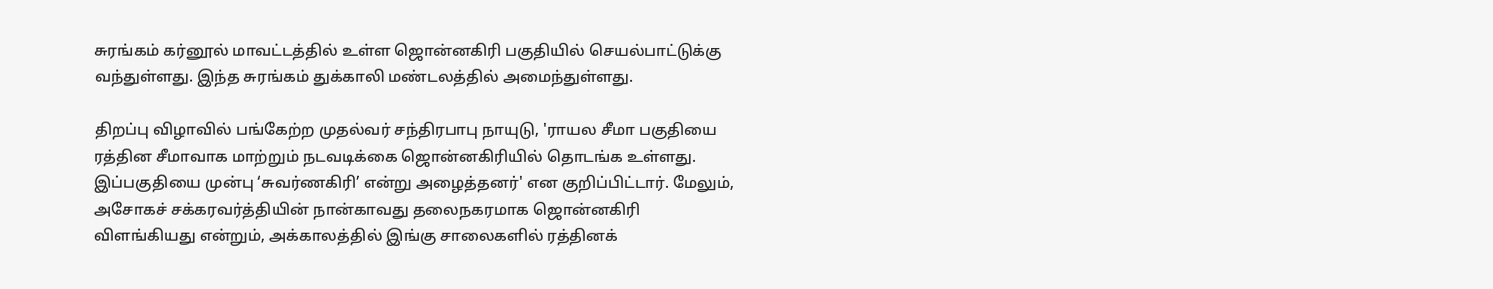சுரங்கம் கர்னூல் மாவட்டத்தில் உள்ள ஜொன்னகிரி பகுதியில் செயல்பாட்டுக்கு வந்துள்ளது. இந்த சுரங்கம் துக்காலி மண்டலத்தில் அமைந்துள்ளது.

திறப்பு விழாவில் பங்கேற்ற முதல்வர் சந்திரபாபு நாயுடு, 'ராயல சீமா பகுதியை ரத்தின சீமாவாக மாற்றும் நடவடிக்கை ஜொன்னகிரியில் தொடங்க உள்ளது. இப்பகுதியை முன்பு ‘சுவர்ணகிரி’ என்று அழைத்தனர்' என குறிப்பிட்டார். மேலும், அசோகச் சக்கரவர்த்தியின் நான்காவது தலைநகரமாக ஜொன்னகிரி விளங்கியது என்றும், அக்காலத்தில் இங்கு சாலைகளில் ரத்தினக்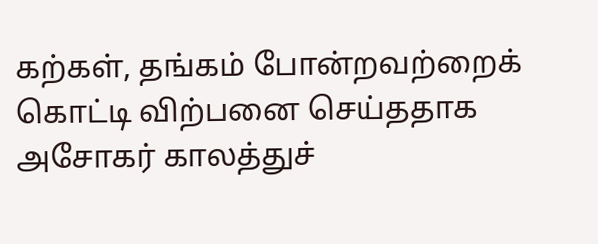கற்கள், தங்கம் போன்றவற்றைக் கொட்டி விற்பனை செய்ததாக அசோகர் காலத்துச்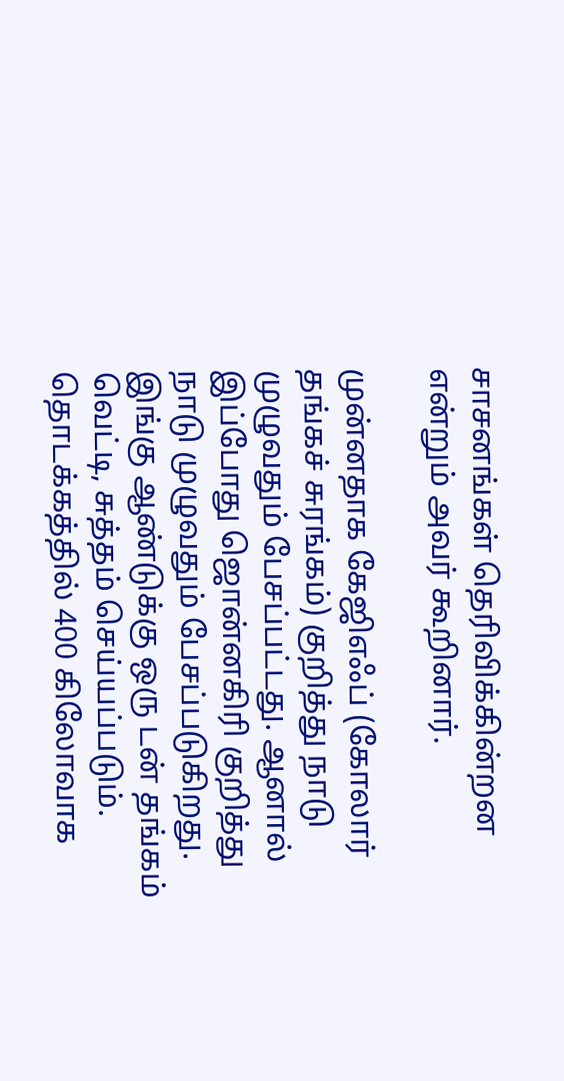சாசனங்கள் தெரிவிக்கின்றன என்றும் அவர் கூறினார்.

முன்னதாக கேஜிஎஃப் (கோலார் தங்கச் சுரங்கம்) குறித்து நாடு முழுவதும் பேசப்பட்டது. ஆனால் இப்போது ஜொன்னகிரி குறித்து நாடு முழுவதும் பேசப்படுகிறது. இங்கு ஆண்டுக்கு ஒரு டன் தங்கம் வெட்டி, சுத்தம் செய்யப்படும். தொடக்கத்தில் 400 கிலோவாக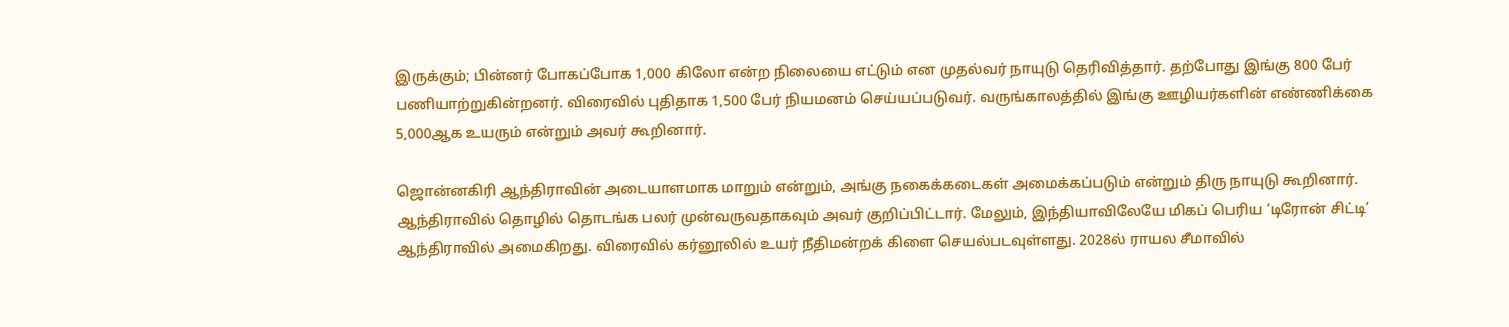இருக்கும்; பின்னர் போகப்போக 1,000 கிலோ என்ற நிலையை எட்டும் என முதல்வர் நாயுடு தெரிவித்தார். தற்போது இங்கு 800 பேர் பணியாற்றுகின்றனர். விரைவில் புதிதாக 1,500 பேர் நியமனம் செய்யப்படுவர். வருங்காலத்தில் இங்கு ஊழியர்களின் எண்ணிக்கை 5,000ஆக உயரும் என்றும் அவர் கூறினார்.

ஜொன்னகிரி ஆந்திராவின் அடையாளமாக மாறும் என்றும், அங்கு நகைக்கடைகள் அமைக்கப்படும் என்றும் திரு நாயுடு கூறினார். ஆந்திராவில் தொழில் தொடங்க பலர் முன்வருவதாகவும் அவர் குறிப்பிட்டார். மேலும், இந்தியாவிலேயே மிகப் பெரிய ‘டிரோன் சிட்டி’ ஆந்திராவில் அமைகிறது. விரைவில் கர்னூலில் உயர் நீதிமன்றக் கிளை செயல்படவுள்ளது. 2028ல் ராயல சீமாவில்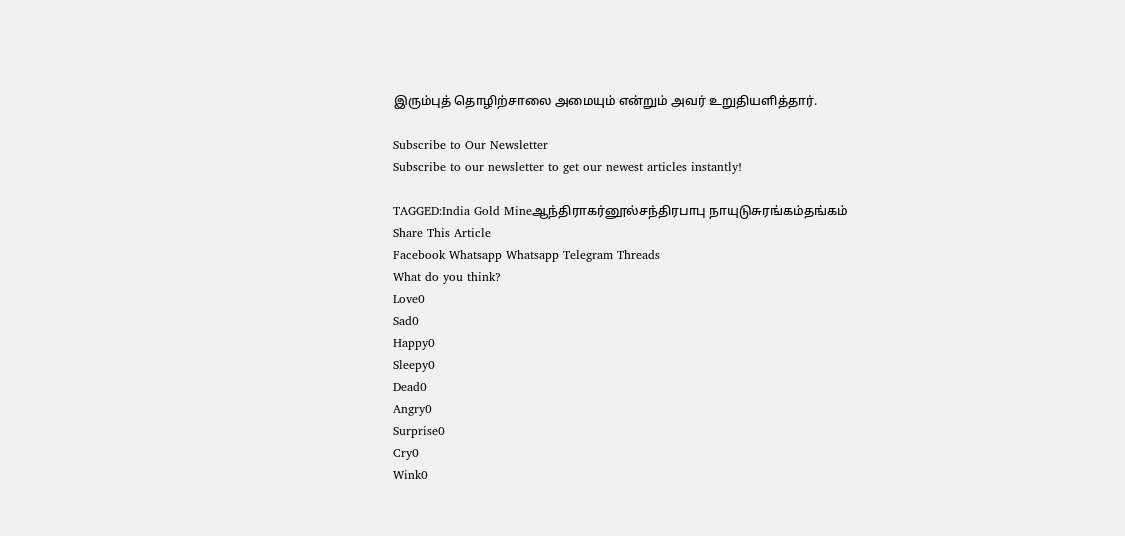இரும்புத் தொழிற்சாலை அமையும் என்றும் அவர் உறுதியளித்தார்.

Subscribe to Our Newsletter
Subscribe to our newsletter to get our newest articles instantly!

TAGGED:India Gold Mineஆந்திராகர்னூல்சந்திரபாபு நாயுடுசுரங்கம்தங்கம்
Share This Article
Facebook Whatsapp Whatsapp Telegram Threads
What do you think?
Love0
Sad0
Happy0
Sleepy0
Dead0
Angry0
Surprise0
Cry0
Wink0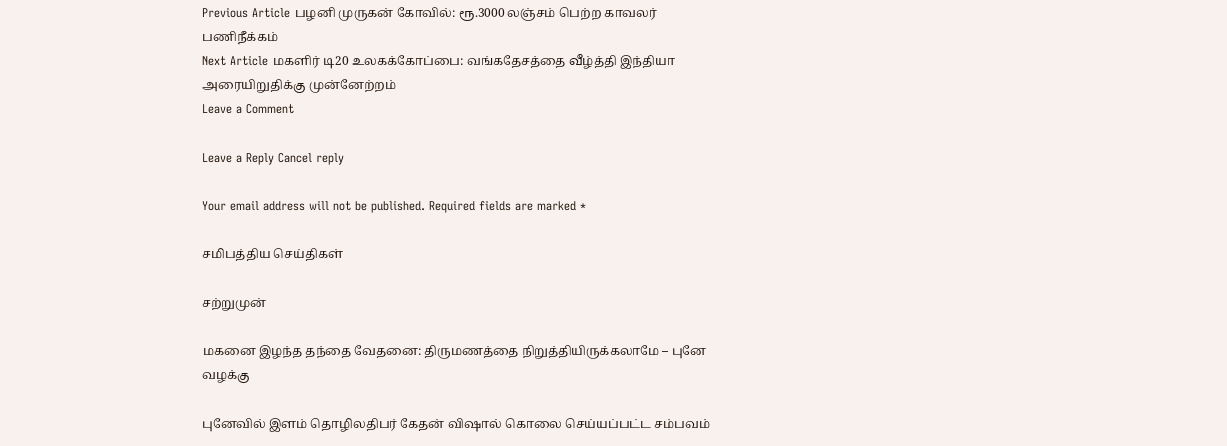Previous Article பழனி முருகன் கோவில்: ரூ.3000 லஞ்சம் பெற்ற காவலர் பணிநீக்கம்
Next Article மகளிர் டி20 உலகக்கோப்பை: வங்கதேசத்தை வீழ்த்தி இந்தியா அரையிறுதிக்கு முன்னேற்றம்
Leave a Comment

Leave a Reply Cancel reply

Your email address will not be published. Required fields are marked *

சமிபத்திய செய்திகள்

சற்றுமுன்

மகனை இழந்த தந்தை வேதனை: திருமணத்தை நிறுத்தியிருக்கலாமே – புனே வழக்கு

புனேவில் இளம் தொழிலதிபர் கேதன் விஷால் கொலை செய்யப்பட்ட சம்பவம்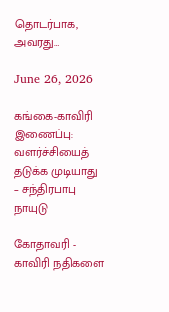தொடர்பாக, அவரது…

June 26, 2026

கங்கை-காவிரி இணைப்பு: வளர்ச்சியைத் தடுக்க முடியாது – சந்திரபாபு நாயுடு

கோதாவரி - காவிரி நதிகளை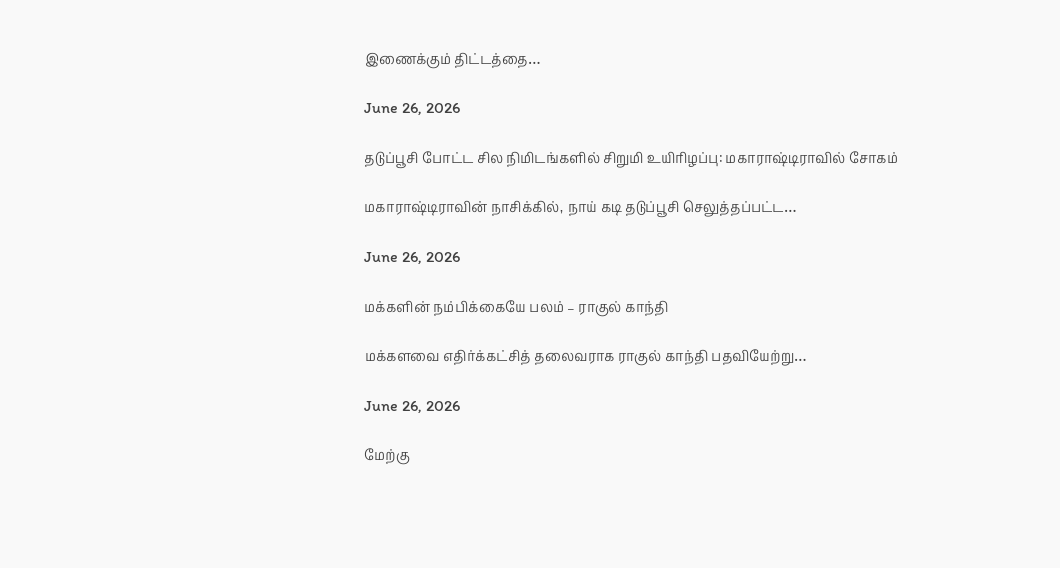இணைக்கும் திட்டத்தை…

June 26, 2026

தடுப்பூசி போட்ட சில நிமிடங்களில் சிறுமி உயிரிழப்பு: மகாராஷ்டிராவில் சோகம்

மகாராஷ்டிராவின் நாசிக்கில், நாய் கடி தடுப்பூசி செலுத்தப்பட்ட…

June 26, 2026

மக்களின் நம்பிக்கையே பலம் – ராகுல் காந்தி

மக்களவை எதிர்க்கட்சித் தலைவராக ராகுல் காந்தி பதவியேற்று…

June 26, 2026

மேற்கு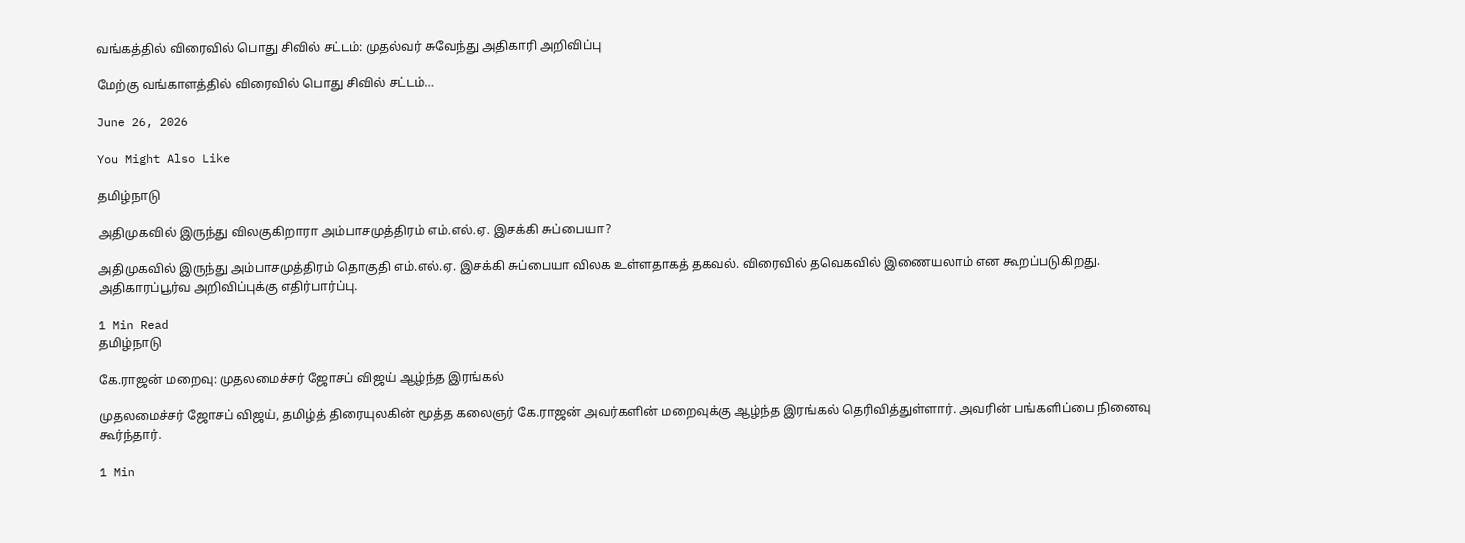வங்கத்தில் விரைவில் பொது சிவில் சட்டம்: முதல்வர் சுவேந்து அதிகாரி அறிவிப்பு

மேற்கு வங்காளத்தில் விரைவில் பொது சிவில் சட்டம்…

June 26, 2026

You Might Also Like

தமிழ்நாடு

அதிமுகவில் இருந்து விலகுகிறாரா அம்பாசமுத்திரம் எம்.எல்.ஏ. இசக்கி சுப்பையா?

அதிமுகவில் இருந்து அம்பாசமுத்திரம் தொகுதி எம்.எல்.ஏ. இசக்கி சுப்பையா விலக உள்ளதாகத் தகவல். விரைவில் தவெகவில் இணையலாம் என கூறப்படுகிறது. அதிகாரப்பூர்வ அறிவிப்புக்கு எதிர்பார்ப்பு.

1 Min Read
தமிழ்நாடு

கே.ராஜன் மறைவு: முதலமைச்சர் ஜோசப் விஜய் ஆழ்ந்த இரங்கல்

முதலமைச்சர் ஜோசப் விஜய், தமிழ்த் திரையுலகின் மூத்த கலைஞர் கே.ராஜன் அவர்களின் மறைவுக்கு ஆழ்ந்த இரங்கல் தெரிவித்துள்ளார். அவரின் பங்களிப்பை நினைவு கூர்ந்தார்.

1 Min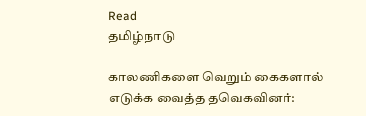Read
தமிழ்நாடு

காலணிகளை வெறும் கைகளால் எடுக்க வைத்த தவெகவினர்: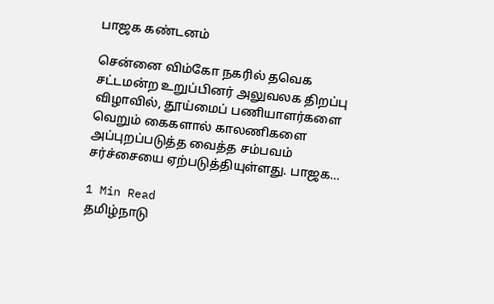பாஜக கண்டனம்

சென்னை விம்கோ நகரில் தவெக சட்டமன்ற உறுப்பினர் அலுவலக திறப்பு விழாவில், தூய்மைப் பணியாளர்களை வெறும் கைகளால் காலணிகளை அப்புறப்படுத்த வைத்த சம்பவம் சர்ச்சையை ஏற்படுத்தியுள்ளது. பாஜக…

1 Min Read
தமிழ்நாடு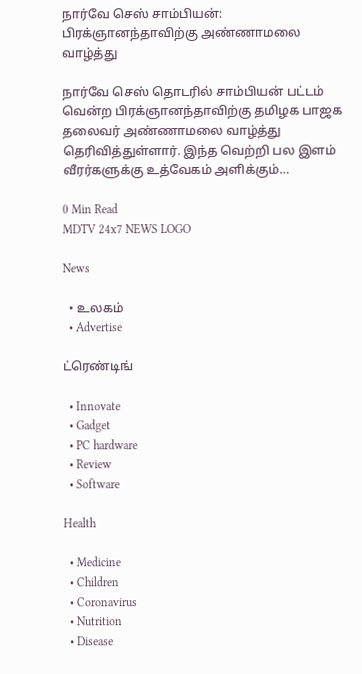நார்வே செஸ் சாம்பியன்: பிரக்ஞானந்தாவிற்கு அண்ணாமலை வாழ்த்து

நார்வே செஸ் தொடரில் சாம்பியன் பட்டம் வென்ற பிரக்ஞானந்தாவிற்கு தமிழக பாஜக தலைவர் அண்ணாமலை வாழ்த்து தெரிவித்துள்ளார். இந்த வெற்றி பல இளம் வீரர்களுக்கு உத்வேகம் அளிக்கும்…

0 Min Read
MDTV 24x7 NEWS LOGO

News

  • உலகம்
  • Advertise

ட்ரெண்டிங்

  • Innovate
  • Gadget
  • PC hardware
  • Review
  • Software

Health

  • Medicine
  • Children
  • Coronavirus
  • Nutrition
  • Disease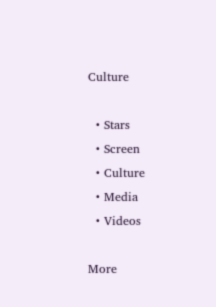Culture

  • Stars
  • Screen
  • Culture
  • Media
  • Videos

More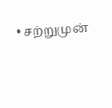• சற்றுமுன்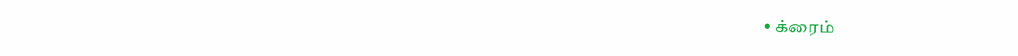• க்ரைம்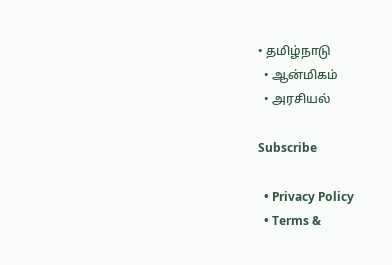• தமிழ்நாடு
  • ஆன்மிகம்
  • அரசியல்

Subscribe

  • Privacy Policy
  • Terms &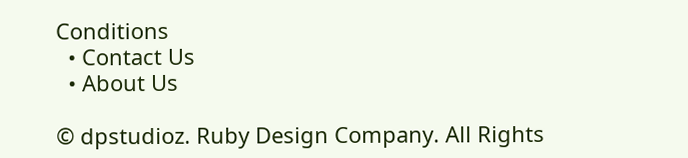Conditions
  • Contact Us
  • About Us

© dpstudioz. Ruby Design Company. All Rights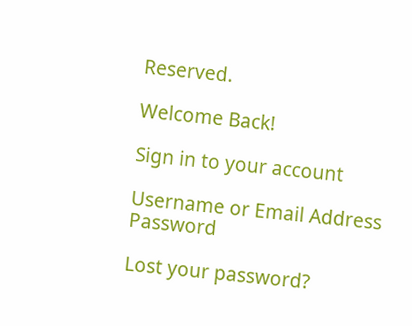Reserved.

Welcome Back!

Sign in to your account

Username or Email Address
Password

Lost your password?